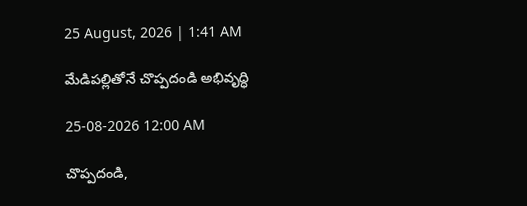25 August, 2026 | 1:41 AM

మేడిపల్లితోనే చొప్పదండి అభివృద్ధి

25-08-2026 12:00 AM

చొప్పదండి,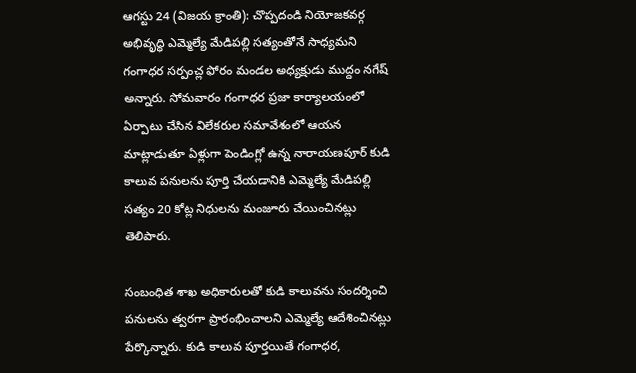ఆగస్టు 24 (విజయ క్రాంతి): చొప్పదండి నియోజకవర్గ అభివృద్ధి ఎమ్మెల్యే మేడిపల్లి సత్యంతోనే సాధ్యమని గంగాధర సర్పంచ్ల ఫోరం మండల అధ్యక్షుడు ముద్దం నగేష్ అన్నారు. సోమవారం గంగాధర ప్రజా కార్యాలయంలో ఏర్పాటు చేసిన విలేకరుల సమావేశంలో ఆయన మాట్లాడుతూ ఏళ్లుగా పెండింగ్లో ఉన్న నారాయణపూర్ కుడి కాలువ పనులను పూర్తి చేయడానికి ఎమ్మెల్యే మేడిపల్లి సత్యం 20 కోట్ల నిధులను మంజూరు చేయించినట్లు తెలిపారు.

సంబంధిత శాఖ అధికారులతో కుడి కాలువను సందర్శించి పనులను త్వరగా ప్రారంభించాలని ఎమ్మెల్యే ఆదేశించినట్లు పేర్కొన్నారు. కుడి కాలువ పూర్తయితే గంగాధర,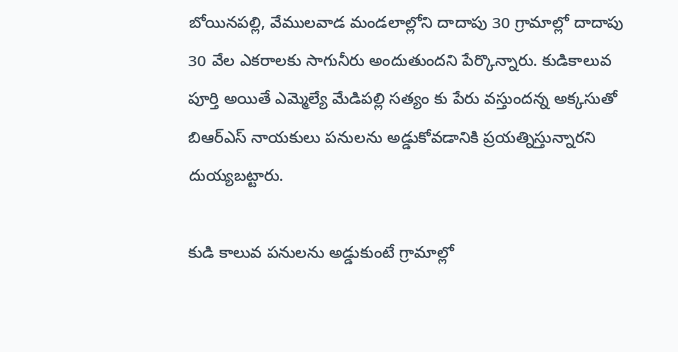బోయినపల్లి, వేములవాడ మండలాల్లోని దాదాపు 30 గ్రామాల్లో దాదాపు  30 వేల ఎకరాలకు సాగునీరు అందుతుందని పేర్కొన్నారు. కుడికాలువ పూర్తి అయితే ఎమ్మెల్యే మేడిపల్లి సత్యం కు పేరు వస్తుందన్న అక్కసుతో బిఆర్‌ఎస్ నాయకులు పనులను అడ్డుకోవడానికి ప్రయత్నిస్తున్నారని దుయ్యబట్టారు.

కుడి కాలువ పనులను అడ్డుకుంటే గ్రామాల్లో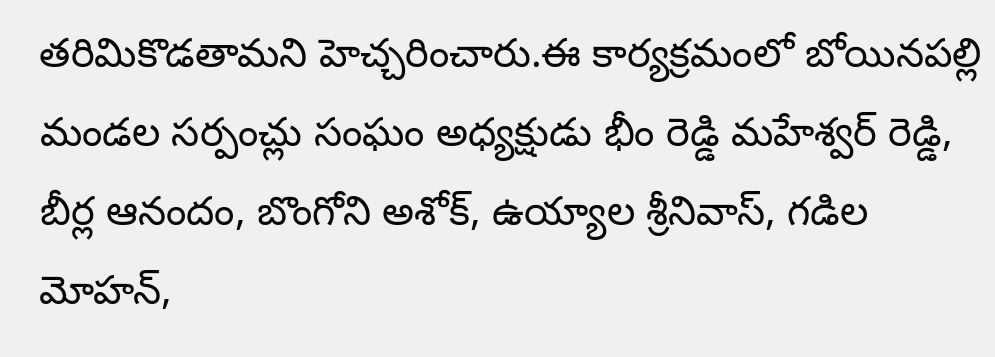తరిమికొడతామని హెచ్చరించారు.ఈ కార్యక్రమంలో బోయినపల్లి మండల సర్పంచ్లు సంఘం అధ్యక్షుడు భీం రెడ్డి మహేశ్వర్ రెడ్డి, బీర్ల ఆనందం, బొంగోని అశోక్, ఉయ్యాల శ్రీనివాస్, గడిల మోహన్,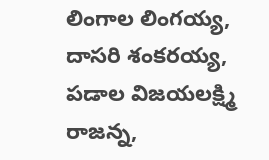లింగాల లింగయ్య, దాసరి శంకరయ్య, పడాల విజయలక్ష్మి రాజన్న,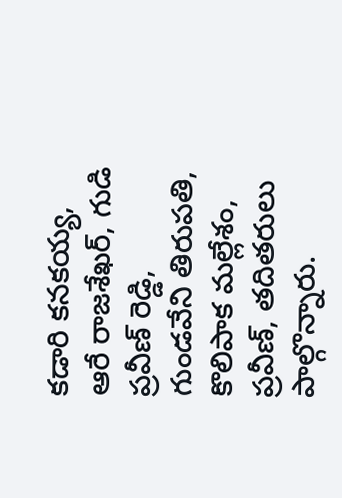కడారి కనకయ్య, ఆరే రాజశేఖర్, గుడి ప్రవీణ్ రెడ్డి, గుండవేని తిరుపతి, కొలిపాక మల్లేశం, ప్రవీణ్, తదితరులు పాల్గొన్నారు.